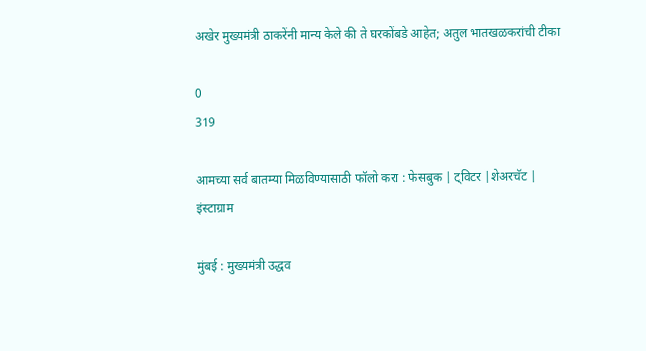अखेर मुख्यमंत्री ठाकरेंनी मान्य केले की ते घरकोंबडे आहेत; अतुल भातखळकरांची टीका

0
319

आमच्या सर्व बातम्या मिळविण्यासाठी फॉलो करा : फेसबुक | ट्विटर |शेअरचॅट | इंस्टाग्राम

मुंबई : मुख्यमंत्री उद्धव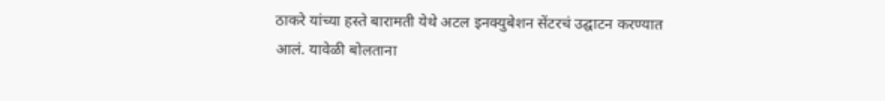ठाकरे यांच्या हस्ते बारामती येथे अटल इनक्युबेशन सेंटरचं उद्घाटन करण्यात आलं. यावेळी बोलताना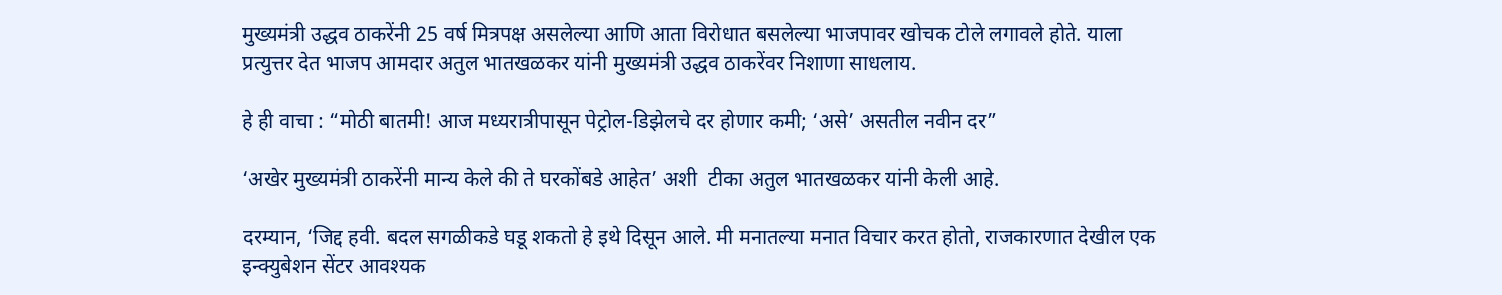मुख्यमंत्री उद्धव ठाकरेंनी 25 वर्ष मित्रपक्ष असलेल्या आणि आता विरोधात बसलेल्या भाजपावर खोचक टोले लगावले होते. याला प्रत्युत्तर देत भाजप आमदार अतुल भातखळकर यांनी मुख्यमंत्री उद्धव ठाकरेंवर निशाणा साधलाय.

हे ही वाचा : “मोठी बातमी! आज मध्यरात्रीपासून पेट्रोल-डिझेलचे दर होणार कमी; ‘असे’ असतील नवीन दर”

‘अखेर मुख्यमंत्री ठाकरेंनी मान्य केले की ते घरकोंबडे आहेत’ अशी  टीका अतुल भातखळकर यांनी केली आहे.

दरम्यान, ‘जिद्द हवी. बदल सगळीकडे घडू शकतो हे इथे दिसून आले. मी मनातल्या मनात विचार करत होतो, राजकारणात देखील एक इन्क्युबेशन सेंटर आवश्यक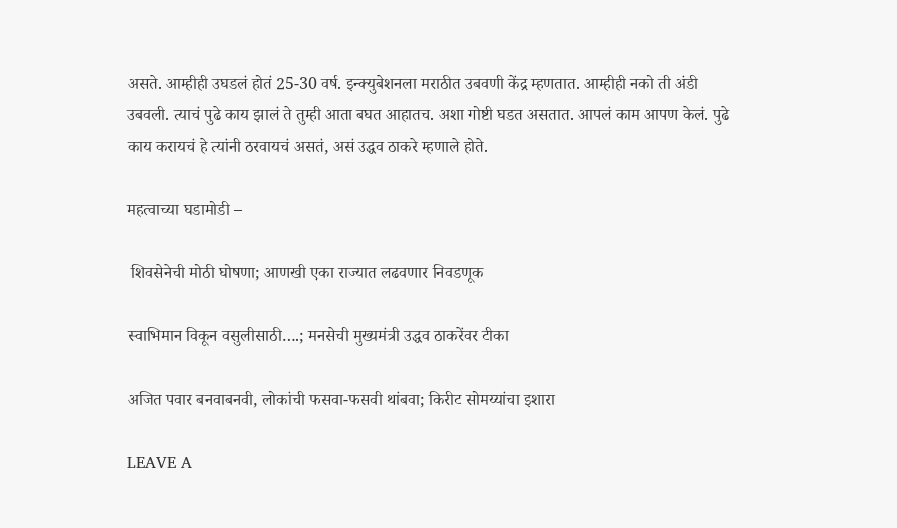असते. आम्हीही उघडलं होतं 25-30 वर्ष. इन्क्युबेशनला मराठीत उबवणी केंद्र म्हणतात. आम्हीही नको ती अंडी उबवली. त्याचं पुढे काय झालं ते तुम्ही आता बघत आहातच. अशा गोष्टी घडत असतात. आपलं काम आपण केलं. पुढे काय करायचं हे त्यांनी ठरवायचं असतं, असं उद्धव ठाकरे म्हणाले होते.

महत्वाच्या घडामोडी –

 शिवसेनेची मोठी घोषणा; आणखी एका राज्यात लढवणार निवडणूक

स्वाभिमान विकून वसुलीसाठी….; मनसेची मुख्यमंत्री उद्धव ठाकरेंवर टीका

अजित पवार बनवाबनवी, लोकांची फसवा-फसवी थांबवा; किरीट सोमय्यांचा इशारा

LEAVE A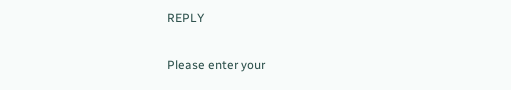REPLY

Please enter your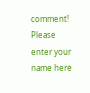comment!
Please enter your name here